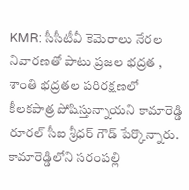KMR: సీసీటీవీ కెమెరాలు నేరల నివారణతో పాటు ప్రజల భద్రత , శాంతి భద్రతల పరిరక్షణలో కీలకపాత్ర పోషిస్తున్నాయని కామారెడ్డి రూరల్ సీఐ శ్రీధర్ గౌడ్ పేర్కొన్నారు. కామారెడ్డిలోని సరంపల్లి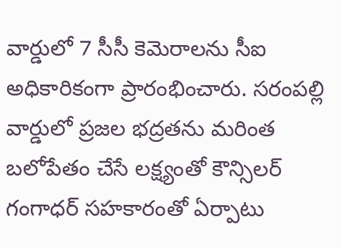వార్డులో 7 సీసీ కెమెరాలను సీఐ అధికారికంగా ప్రారంభించారు. సరంపల్లి వార్డులో ప్రజల భద్రతను మరింత బలోపేతం చేసే లక్ష్యంతో కౌన్సిలర్ గంగాధర్ సహకారంతో ఏర్పాటు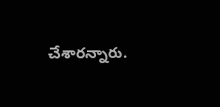చేశారన్నారు.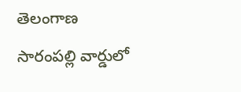తెలంగాణ
సారంపల్లి వార్డులో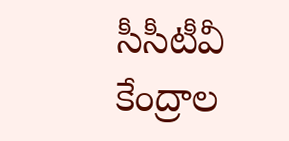సీసీటీవీ కేంద్రాల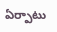ఏర్పాటు